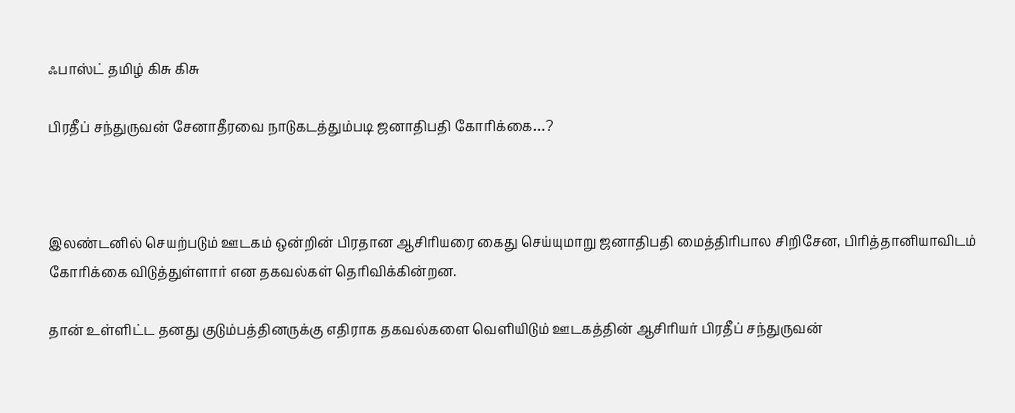ஃபாஸ்ட் தமிழ் கிசு கிசு

பிரதீப் சந்துருவன் சேனாதீரவை நாடுகடத்தும்படி ஜனாதிபதி கோரிக்கை…?



இலண்டனில் செயற்படும் ஊடகம் ஒன்றின் பிரதான ஆசிரியரை கைது செய்யுமாறு ஜனாதிபதி மைத்திரிபால சிறிசேன, பிரித்தானியாவிடம் கோரிக்கை விடுத்துள்ளார் என தகவல்கள் தெரிவிக்கின்றன.

தான் உள்ளிட்ட தனது குடும்பத்தினருக்கு எதிராக தகவல்களை வெளியிடும் ஊடகத்தின் ஆசிரியர் பிரதீப் சந்துருவன்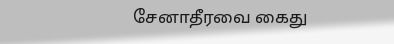சேனாதீரவை கைது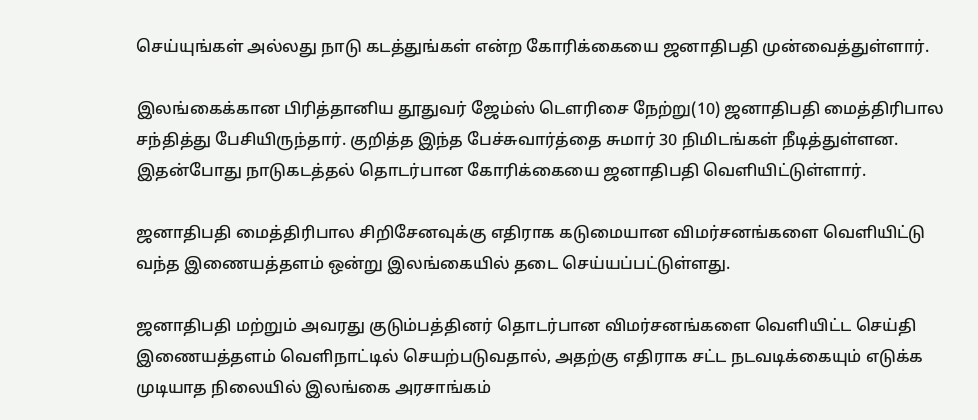செய்யுங்கள் அல்லது நாடு கடத்துங்கள் என்ற கோரிக்கையை ஜனாதிபதி முன்வைத்துள்ளார்.

இலங்கைக்கான பிரித்தானிய தூதுவர் ஜேம்ஸ் டௌரிசை நேற்று(10) ஜனாதிபதி மைத்திரிபால சந்தித்து பேசியிருந்தார். குறித்த இந்த பேச்சுவார்த்தை சுமார் 30 நிமிடங்கள் நீடித்துள்ளன. இதன்போது நாடுகடத்தல் தொடர்பான கோரிக்கையை ஜனாதிபதி வெளியிட்டுள்ளார்.

ஜனாதிபதி மைத்திரிபால சிறிசேனவுக்கு எதிராக கடுமையான விமர்சனங்களை வெளியிட்டு வந்த இணையத்தளம் ஒன்று இலங்கையில் தடை செய்யப்பட்டுள்ளது.

ஜனாதிபதி மற்றும் அவரது குடும்பத்தினர் தொடர்பான விமர்சனங்களை வெளியிட்ட செய்தி இணையத்தளம் வெளிநாட்டில் செயற்படுவதால், அதற்கு எதிராக சட்ட நடவடிக்கையும் எடுக்க முடியாத நிலையில் இலங்கை அரசாங்கம்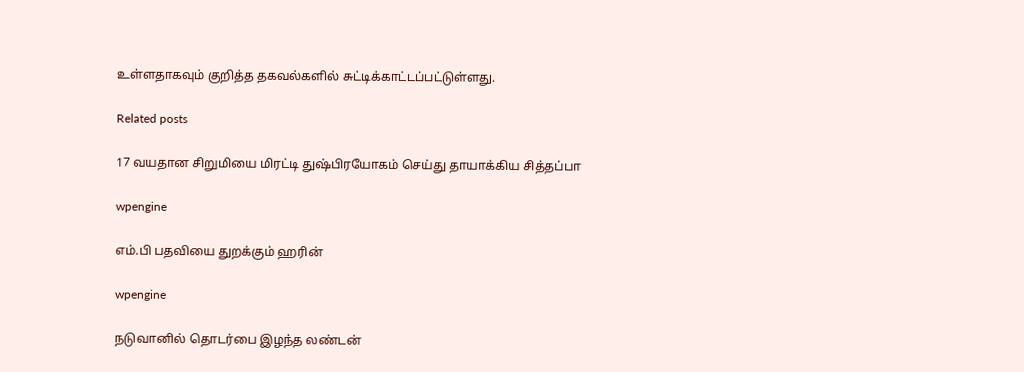உள்ளதாகவும் குறித்த தகவல்களில் சுட்டிக்காட்டப்பட்டுள்ளது.

Related posts

17 வயதான சிறுமியை மிரட்டி துஷ்பிரயோகம் செய்து தாயாக்கிய சித்தப்பா

wpengine

எம்.பி பதவியை துறக்கும் ஹரின்

wpengine

நடுவானில் தொடர்பை இழந்த லண்டன்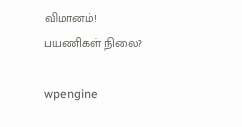விமானம்! பயணிகள் நிலை?

wpengine